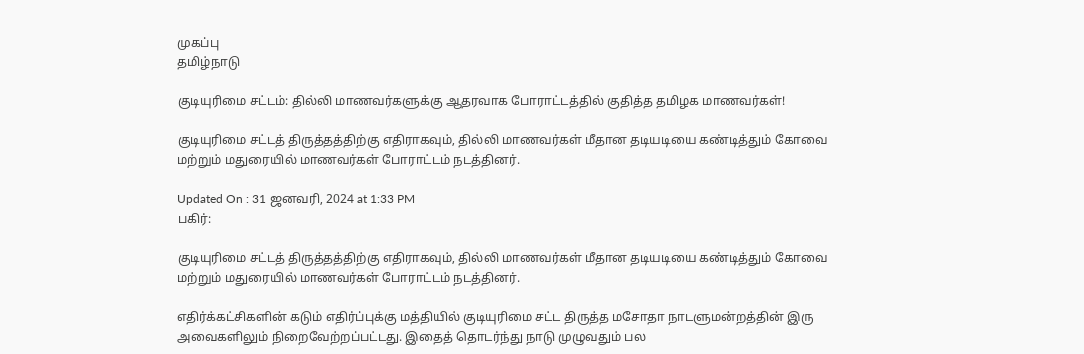முகப்பு
தமிழ்நாடு

குடியுரிமை சட்டம்: தில்லி மாணவர்களுக்கு ஆதரவாக போராட்டத்தில் குதித்த தமிழக மாணவர்கள்!

குடியுரிமை சட்டத் திருத்தத்திற்கு எதிராகவும், தில்லி மாணவர்கள் மீதான தடியடியை கண்டித்தும் கோவை மற்றும் மதுரையில் மாணவர்கள் போராட்டம் நடத்தினர்.

Updated On : 31 ஜனவரி, 2024 at 1:33 PM
பகிர்:

குடியுரிமை சட்டத் திருத்தத்திற்கு எதிராகவும், தில்லி மாணவர்கள் மீதான தடியடியை கண்டித்தும் கோவை மற்றும் மதுரையில் மாணவர்கள் போராட்டம் நடத்தினர்.

எதிர்க்கட்சிகளின் கடும் எதிர்ப்புக்கு மத்தியில் குடியுரிமை சட்ட திருத்த மசோதா நாடளுமன்றத்தின் இரு அவைகளிலும் நிறைவேற்றப்பட்டது. இதைத் தொடர்ந்து நாடு முழுவதும் பல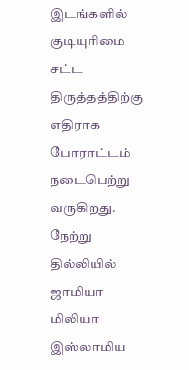இடங்களில் குடியுரிமை சட்ட திருத்தத்திற்கு எதிராக போராட்டம் நடைபெற்று வருகிறது. நேற்று தில்லியில் ஜாமியா மிலியா இஸ்லாமிய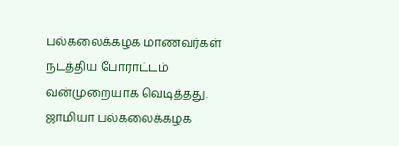பல்கலைக்கழக மாணவர்கள் நடத்திய போராட்டம் வன்முறையாக வெடித்தது. ஜாமியா பல்கலைக்கழக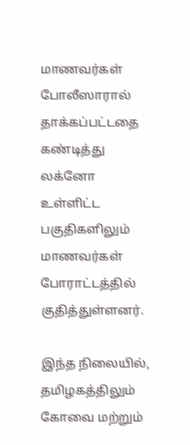மாணவர்கள் போலீஸாரால் தாக்கப்பட்டதை கண்டித்து லக்னோ உள்ளிட்ட பகுதிகளிலும் மாணவர்கள் போராட்டத்தில் குதித்துள்ளனர்.

இந்த நிலையில், தமிழகத்திலும் கோவை மற்றும்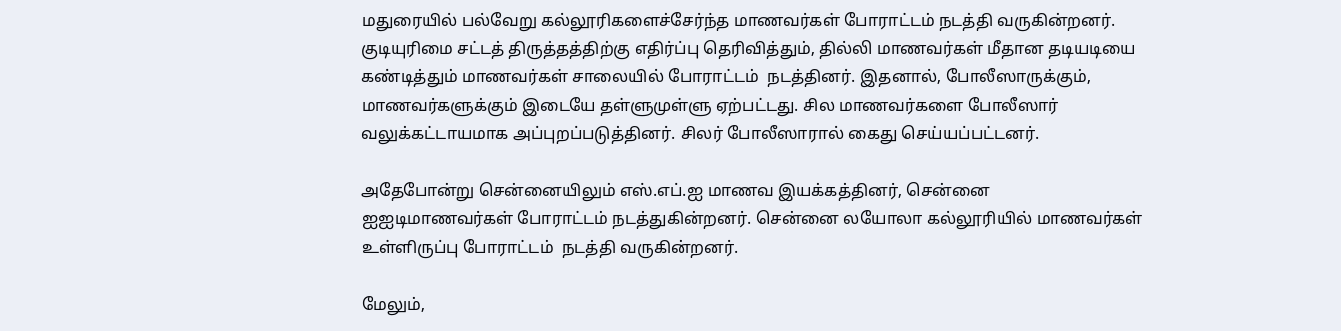மதுரையில் பல்வேறு கல்லூரிகளைச்சேர்ந்த மாணவர்கள் போராட்டம் நடத்தி வருகின்றனர். குடியுரிமை சட்டத் திருத்தத்திற்கு எதிர்ப்பு தெரிவித்தும், தில்லி மாணவர்கள் மீதான தடியடியை கண்டித்தும் மாணவர்கள் சாலையில் போராட்டம்  நடத்தினர். இதனால், போலீஸாருக்கும், மாணவர்களுக்கும் இடையே தள்ளுமுள்ளு ஏற்பட்டது. சில மாணவர்களை போலீஸார் வலுக்கட்டாயமாக அப்புறப்படுத்தினர். சிலர் போலீஸாரால் கைது செய்யப்பட்டனர்.

அதேபோன்று சென்னையிலும் எஸ்.எப்.ஐ மாணவ இயக்கத்தினர், சென்னை ஐஐடிமாணவர்கள் போராட்டம் நடத்துகின்றனர். சென்னை லயோலா கல்லூரியில் மாணவர்கள் உள்ளிருப்பு போராட்டம்  நடத்தி வருகின்றனர்.

மேலும்,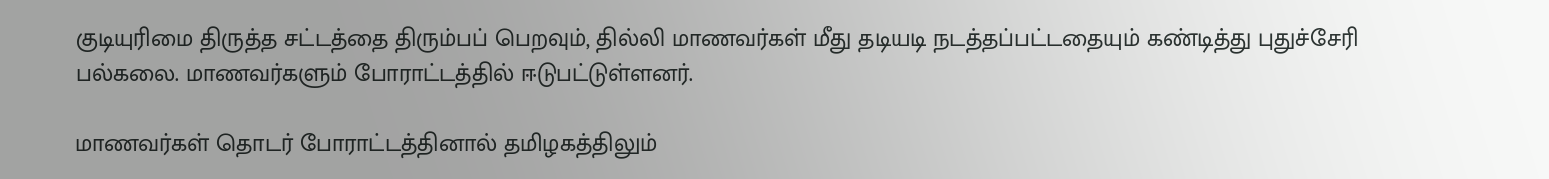குடியுரிமை திருத்த சட்டத்தை திரும்பப் பெறவும், தில்லி மாணவர்கள் மீது தடியடி நடத்தப்பட்டதையும் கண்டித்து புதுச்சேரி பல்கலை. மாணவர்களும் போராட்டத்தில் ஈடுபட்டுள்ளனர்.

மாணவர்கள் தொடர் போராட்டத்தினால் தமிழகத்திலும்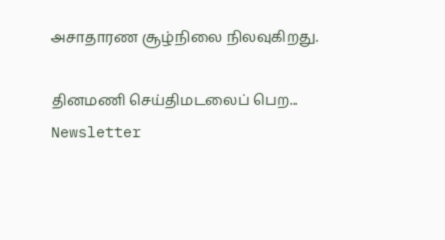அசாதாரண சூழ்நிலை நிலவுகிறது.

தினமணி செய்திமடலைப் பெற... Newsletter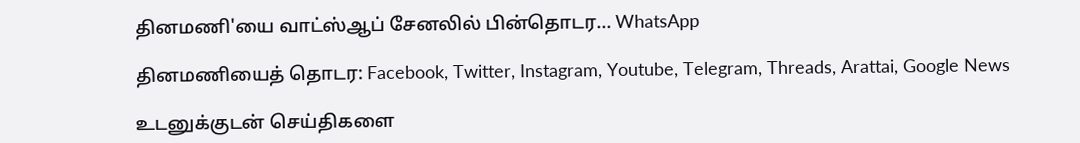தினமணி'யை வாட்ஸ்ஆப் சேனலில் பின்தொடர... WhatsApp

தினமணியைத் தொடர: Facebook, Twitter, Instagram, Youtube, Telegram, Threads, Arattai, Google News

உடனுக்குடன் செய்திகளை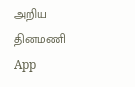அறிய தினமணி App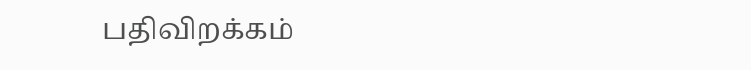பதிவிறக்கம்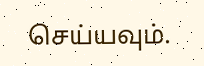செய்யவும்.